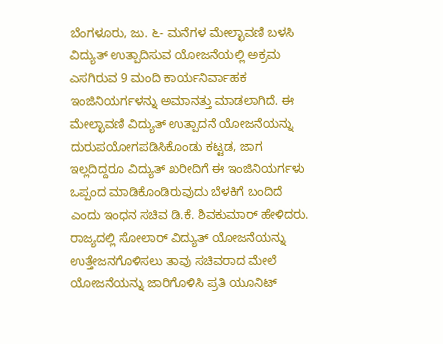ಬೆಂಗಳೂರು, ಜು. ೬- ಮನೆಗಳ ಮೇಲ್ಛಾವಣಿ ಬಳಸಿ ವಿದ್ಯುತ್ ಉತ್ಪಾದಿಸುವ ಯೋಜನೆಯಲ್ಲಿ ಅಕ್ರಮ ಎಸಗಿರುವ 9 ಮಂದಿ ಕಾರ್ಯನಿರ್ವಾಹಕ ಇಂಜಿನಿಯರ್ಗಳನ್ನು ಅಮಾನತ್ತು ಮಾಡಲಾಗಿದೆ. ಈ ಮೇಲ್ಛಾವಣಿ ವಿದ್ಯುತ್ ಉತ್ಪಾದನೆ ಯೋಜನೆಯನ್ನು ದುರುಪಯೋಗಪಡಿಸಿಕೊಂಡು ಕಟ್ಟಡ, ಜಾಗ ಇಲ್ಲದಿದ್ದರೂ ವಿದ್ಯುತ್ ಖರೀದಿಗೆ ಈ ಇಂಜಿನಿಯರ್ಗಳು ಒಪ್ಪಂದ ಮಾಡಿಕೊಂಡಿರುವುದು ಬೆಳಕಿಗೆ ಬಂದಿದೆ ಎಂದು ಇಂಧನ ಸಚಿವ ಡಿ.ಕೆ. ಶಿವಕುಮಾರ್ ಹೇಳಿದರು.
ರಾಜ್ಯದಲ್ಲಿ ಸೋಲಾರ್ ವಿದ್ಯುತ್ ಯೋಜನೆಯನ್ನು ಉತ್ತೇಜನಗೊಳಿಸಲು ತಾವು ಸಚಿವರಾದ ಮೇಲೆ ಯೋಜನೆಯನ್ನು ಜಾರಿಗೊಳಿಸಿ ಪ್ರತಿ ಯೂನಿಟ್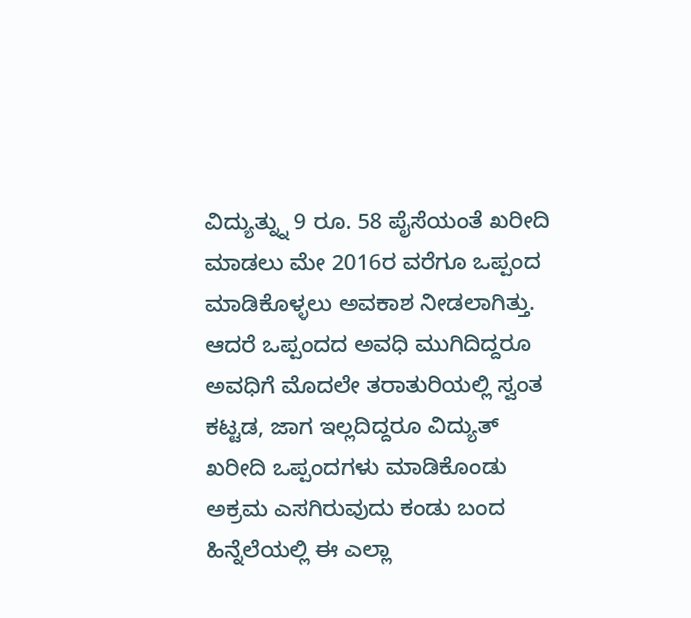ವಿದ್ಯುತ್ನ್ನು 9 ರೂ. 58 ಪೈಸೆಯಂತೆ ಖರೀದಿ ಮಾಡಲು ಮೇ 2016ರ ವರೆಗೂ ಒಪ್ಪಂದ ಮಾಡಿಕೊಳ್ಳಲು ಅವಕಾಶ ನೀಡಲಾಗಿತ್ತು. ಆದರೆ ಒಪ್ಪಂದದ ಅವಧಿ ಮುಗಿದಿದ್ದರೂ ಅವಧಿಗೆ ಮೊದಲೇ ತರಾತುರಿಯಲ್ಲಿ ಸ್ವಂತ ಕಟ್ಟಡ, ಜಾಗ ಇಲ್ಲದಿದ್ದರೂ ವಿದ್ಯುತ್ ಖರೀದಿ ಒಪ್ಪಂದಗಳು ಮಾಡಿಕೊಂಡು ಅಕ್ರಮ ಎಸಗಿರುವುದು ಕಂಡು ಬಂದ ಹಿನ್ನೆಲೆಯಲ್ಲಿ ಈ ಎಲ್ಲಾ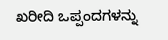ಖರೀದಿ ಒಪ್ಪಂದಗಳನ್ನು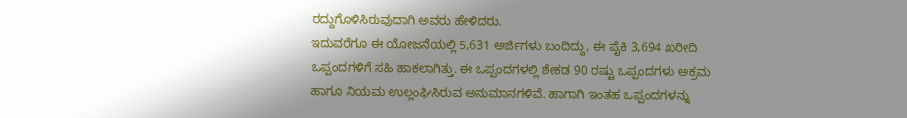ರದ್ದುಗೊಳಿಸಿರುವುದಾಗಿ ಅವರು ಹೇಳಿದರು.
ಇದುವರೆಗೂ ಈ ಯೋಜನೆಯಲ್ಲಿ 5,631 ಅರ್ಜಿಗಳು ಬಂದಿದ್ದು, ಈ ಪೈಕಿ 3,694 ಖರೀದಿ ಒಪ್ಪಂದಗಳಿಗೆ ಸಹಿ ಹಾಕಲಾಗಿತ್ತು. ಈ ಒಪ್ಪಂದಗಳಲ್ಲಿ ಶೇಕಡ 90 ರಷ್ಟು ಒಪ್ಪಂದಗಳು ಅಕ್ರಮ ಹಾಗೂ ನಿಯಮ ಉಲ್ಲಂಘಿಸಿರುವ ಅನುಮಾನಗಳಿವೆ. ಹಾಗಾಗಿ ಇಂತಹ ಒಪ್ಪಂದಗಳನ್ನು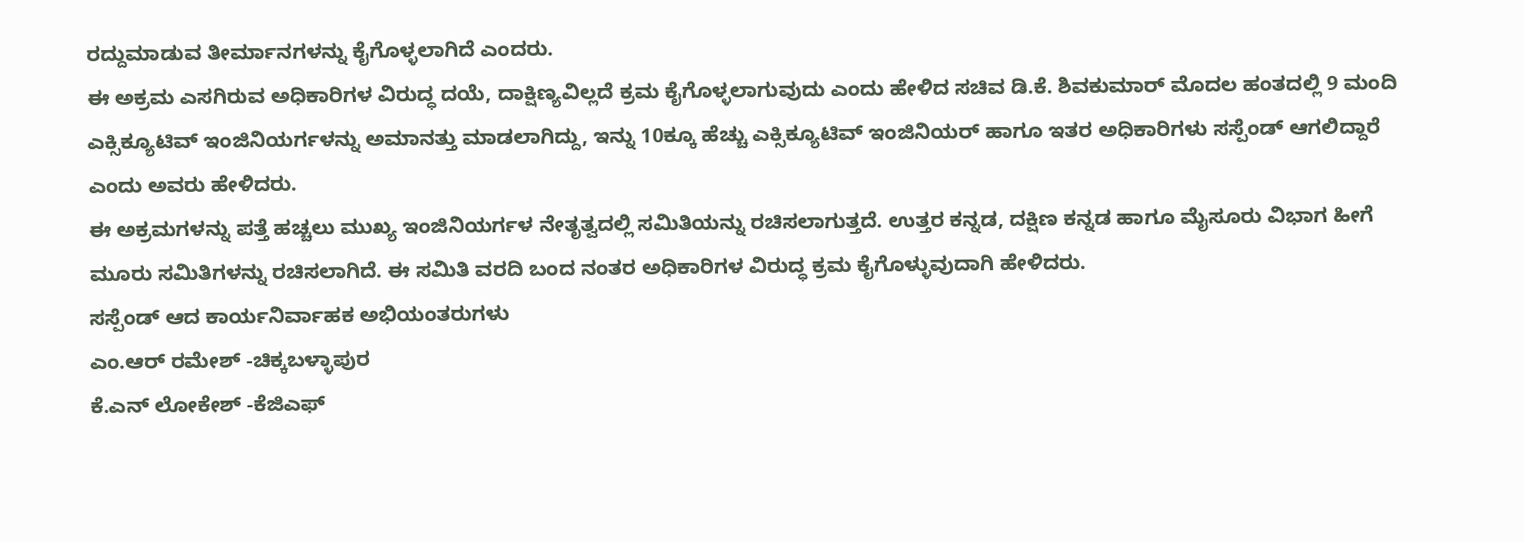ರದ್ದುಮಾಡುವ ತೀರ್ಮಾನಗಳನ್ನು ಕೈಗೊಳ್ಳಲಾಗಿದೆ ಎಂದರು.
ಈ ಅಕ್ರಮ ಎಸಗಿರುವ ಅಧಿಕಾರಿಗಳ ವಿರುದ್ಧ ದಯೆ, ದಾಕ್ಷಿಣ್ಯವಿಲ್ಲದೆ ಕ್ರಮ ಕೈಗೊಳ್ಳಲಾಗುವುದು ಎಂದು ಹೇಳಿದ ಸಚಿವ ಡಿ.ಕೆ. ಶಿವಕುಮಾರ್ ಮೊದಲ ಹಂತದಲ್ಲಿ 9 ಮಂದಿ ಎಕ್ಸಿಕ್ಯೂಟಿವ್ ಇಂಜಿನಿಯರ್ಗಳನ್ನು ಅಮಾನತ್ತು ಮಾಡಲಾಗಿದ್ದು, ಇನ್ನು 10ಕ್ಕೂ ಹೆಚ್ಚು ಎಕ್ಸಿಕ್ಯೂಟಿವ್ ಇಂಜಿನಿಯರ್ ಹಾಗೂ ಇತರ ಅಧಿಕಾರಿಗಳು ಸಸ್ಪೆಂಡ್ ಆಗಲಿದ್ದಾರೆ ಎಂದು ಅವರು ಹೇಳಿದರು.
ಈ ಅಕ್ರಮಗಳನ್ನು ಪತ್ತೆ ಹಚ್ಚಲು ಮುಖ್ಯ ಇಂಜಿನಿಯರ್ಗಳ ನೇತೃತ್ವದಲ್ಲಿ ಸಮಿತಿಯನ್ನು ರಚಿಸಲಾಗುತ್ತದೆ. ಉತ್ತರ ಕನ್ನಡ, ದಕ್ಷಿಣ ಕನ್ನಡ ಹಾಗೂ ಮೈಸೂರು ವಿಭಾಗ ಹೀಗೆ ಮೂರು ಸಮಿತಿಗಳನ್ನು ರಚಿಸಲಾಗಿದೆ. ಈ ಸಮಿತಿ ವರದಿ ಬಂದ ನಂತರ ಅಧಿಕಾರಿಗಳ ವಿರುದ್ಧ ಕ್ರಮ ಕೈಗೊಳ್ಳುವುದಾಗಿ ಹೇಳಿದರು.
ಸಸ್ಪೆಂಡ್ ಆದ ಕಾರ್ಯನಿರ್ವಾಹಕ ಅಭಿಯಂತರುಗಳು
ಎಂ.ಆರ್ ರಮೇಶ್ -ಚಿಕ್ಕಬಳ್ಳಾಪುರ
ಕೆ.ಎನ್ ಲೋಕೇಶ್ -ಕೆಜಿಎಫ್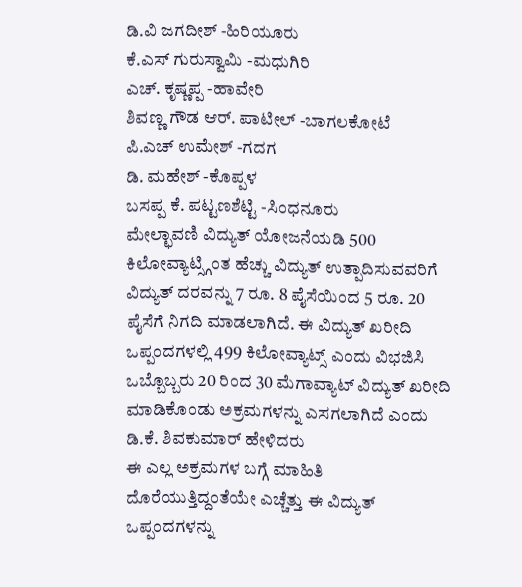ಡಿ.ವಿ ಜಗದೀಶ್ -ಹಿರಿಯೂರು
ಕೆ.ಎಸ್ ಗುರುಸ್ವಾಮಿ -ಮಧುಗಿರಿ
ಎಚ್. ಕೃಷ್ಣಪ್ಪ -ಹಾವೇರಿ
ಶಿವಣ್ಣ ಗೌಡ ಆರ್. ಪಾಟೀಲ್ -ಬಾಗಲಕೋಟೆ
ಪಿ.ಎಚ್ ಉಮೇಶ್ -ಗದಗ
ಡಿ. ಮಹೇಶ್ -ಕೊಪ್ಪಳ
ಬಸಪ್ಪ ಕೆ. ಪಟ್ಟಣಶೆಟ್ಟಿ -ಸಿಂಧನೂರು
ಮೇಲ್ಛಾವಣಿ ವಿದ್ಯುತ್ ಯೋಜನೆಯಡಿ 500 ಕಿಲೋವ್ಯಾಟ್ಸ್ಗಿಂತ ಹೆಚ್ಚು ವಿದ್ಯುತ್ ಉತ್ಪಾದಿಸುವವರಿಗೆ ವಿದ್ಯುತ್ ದರವನ್ನು 7 ರೂ. 8 ಪೈಸೆಯಿಂದ 5 ರೂ. 20 ಪೈಸೆಗೆ ನಿಗದಿ ಮಾಡಲಾಗಿದೆ. ಈ ವಿದ್ಯುತ್ ಖರೀದಿ ಒಪ್ಪಂದಗಳಲ್ಲಿ 499 ಕಿಲೋವ್ಯಾಟ್ಸ್ ಎಂದು ವಿಭಜಿಸಿ ಒಬ್ಬೊಬ್ಬರು 20 ರಿಂದ 30 ಮೆಗಾವ್ಯಾಟ್ ವಿದ್ಯುತ್ ಖರೀದಿ ಮಾಡಿಕೊಂಡು ಅಕ್ರಮಗಳನ್ನು ಎಸಗಲಾಗಿದೆ ಎಂದು ಡಿ.ಕೆ. ಶಿವಕುಮಾರ್ ಹೇಳಿದರು
ಈ ಎಲ್ಲ ಅಕ್ರಮಗಳ ಬಗ್ಗೆ ಮಾಹಿತಿ ದೊರೆಯುತ್ತಿದ್ದಂತೆಯೇ ಎಚ್ಚೆತ್ತು ಈ ವಿದ್ಯುತ್ ಒಪ್ಪಂದಗಳನ್ನು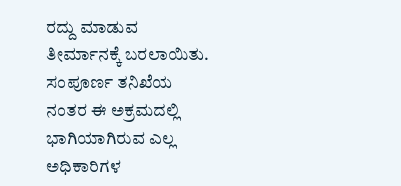ರದ್ದು ಮಾಡುವ ತೀರ್ಮಾನಕ್ಕೆ ಬರಲಾಯಿತು. ಸಂಪೂರ್ಣ ತನಿಖೆಯ ನಂತರ ಈ ಅಕ್ರಮದಲ್ಲಿ ಭಾಗಿಯಾಗಿರುವ ಎಲ್ಲ ಅಧಿಕಾರಿಗಳ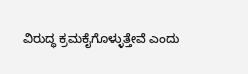ವಿರುದ್ಧ ಕ್ರಮಕೈಗೊಳ್ಳುತ್ತೇವೆ ಎಂದು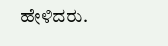ಹೇಳಿದರು.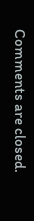Comments are closed.